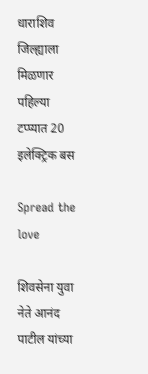धाराशिव जिल्ह्याला मिळणार पहिल्या टप्प्यात 20 इलेक्ट्रिक बस

Spread the love

शिवसेना युवा नेते आनंद पाटील यांच्या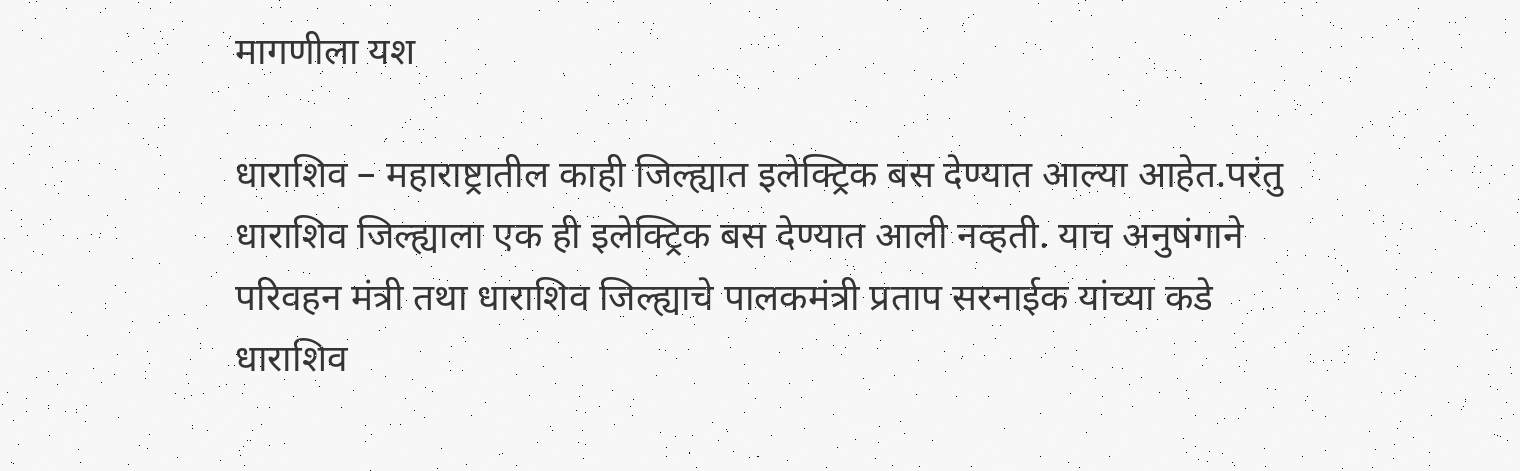मागणीला यश

धाराशिव – महाराष्ट्रातील काही जिल्ह्यात इलेक्ट्रिक बस देण्यात आल्या आहेत.परंतु धाराशिव जिल्ह्याला एक ही इलेक्ट्रिक बस देण्यात आली नव्हती. याच अनुषंगाने परिवहन मंत्री तथा धाराशिव जिल्ह्याचे पालकमंत्री प्रताप सरनाईक यांच्या कडे धाराशिव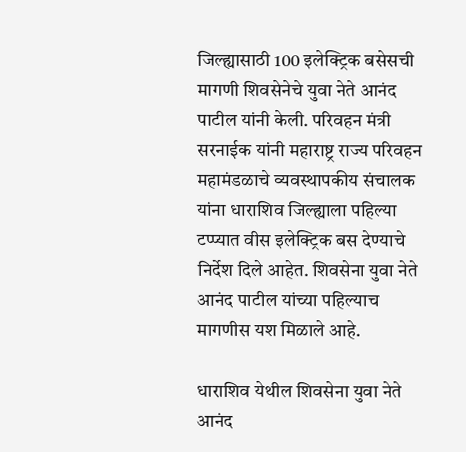जिल्ह्यासाठी 100 इलेक्ट्रिक बसेसची मागणी शिवसेनेचे युवा नेते आनंद पाटील यांनी केली. परिवहन मंत्री सरनाईक यांनी महाराष्ट्र राज्य परिवहन महामंडळाचे व्यवस्थापकीय संचालक यांना धाराशिव जिल्ह्याला पहिल्या टप्प्यात वीस इलेक्ट्रिक बस देण्याचे निर्देश दिले आहेत. शिवसेना युवा नेते आनंद पाटील यांच्या पहिल्याच मागणीस यश मिळाले आहे.

धाराशिव येथील शिवसेना युवा नेते आनंद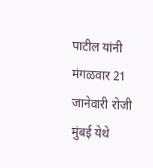पाटील यांनी मंगळवार 21 जानेवारी रोजी मुंबई येथे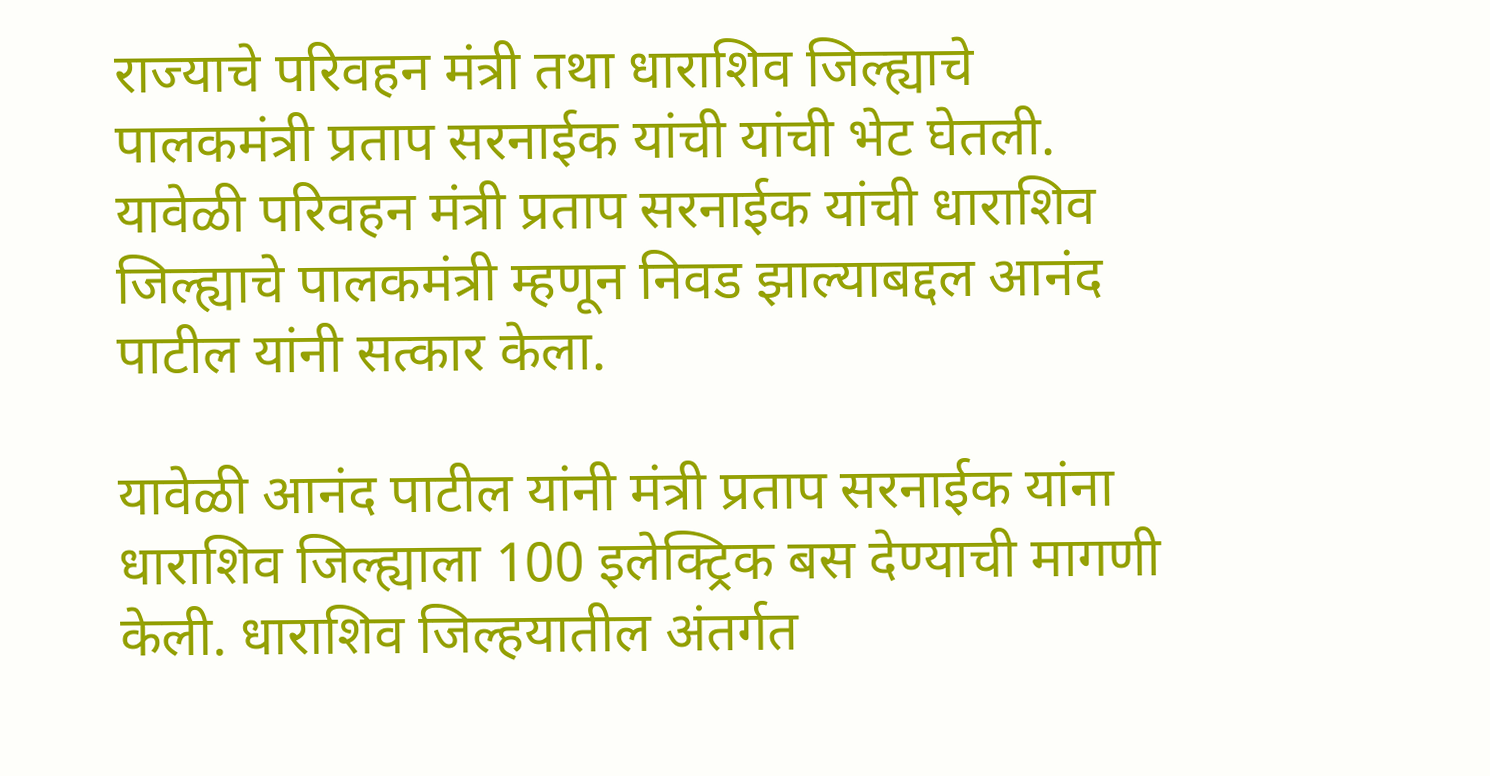राज्याचे परिवहन मंत्री तथा धाराशिव जिल्ह्याचे पालकमंत्री प्रताप सरनाईक यांची यांची भेट घेतली. यावेळी परिवहन मंत्री प्रताप सरनाईक यांची धाराशिव जिल्ह्याचे पालकमंत्री म्हणून निवड झाल्याबद्दल आनंद पाटील यांनी सत्कार केला.

यावेळी आनंद पाटील यांनी मंत्री प्रताप सरनाईक यांना धाराशिव जिल्ह्याला 100 इलेक्ट्रिक बस देण्याची मागणी केली. धाराशिव जिल्हयातील अंतर्गत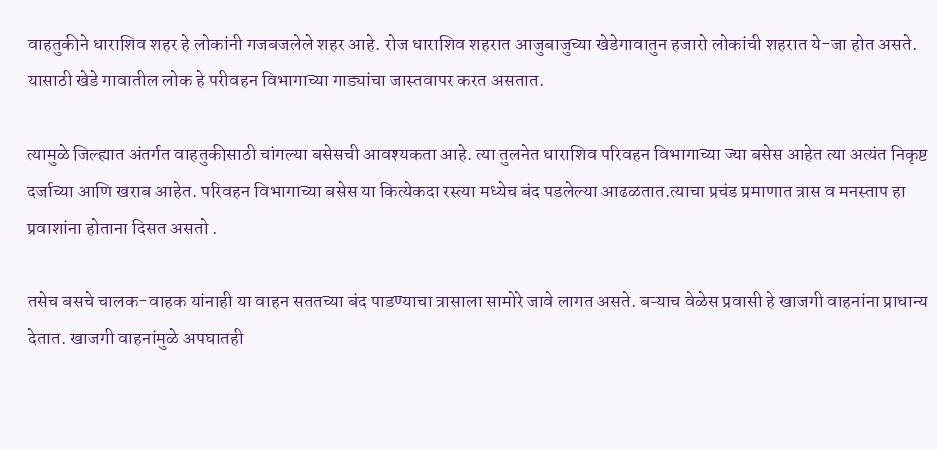वाहतुकीने धाराशिव शहर हे लोकांनी गजबजलेले शहर आहे. रोज धाराशिव शहरात आजुबाजुच्या खेडेगावातुन हजारो लोकांची शहरात ये-जा होत असते. यासाठी खेडे गावातील लोक हे परीवहन विभागाच्या गाड्यांचा जास्तवापर करत असतात.

त्यामुळे जिल्ह्यात अंतर्गत वाहतुकीसाठी चांगल्या बसेसची आवश्यकता आहे. त्या तुलनेत धाराशिव परिवहन विभागाच्या ज्या बसेस आहेत त्या अत्यंत निकृष्ट दर्जाच्या आणि खराब आहेत. परिवहन विभागाच्या बसेस या कित्येकदा रस्त्या मध्येच बंद पडलेल्या आढळतात.त्याचा प्रचंड प्रमाणात त्रास व मनस्ताप हा प्रवाशांना होताना दिसत असतो .

तसेच बसचे चालक-वाहक यांनाही या वाहन सततच्या बंद पाडण्याचा त्रासाला सामोरे जावे लागत असते. बऱ्याच वेळेस प्रवासी हे खाजगी वाहनांना प्राधान्य देतात. खाजगी वाहनांमुळे अपघातही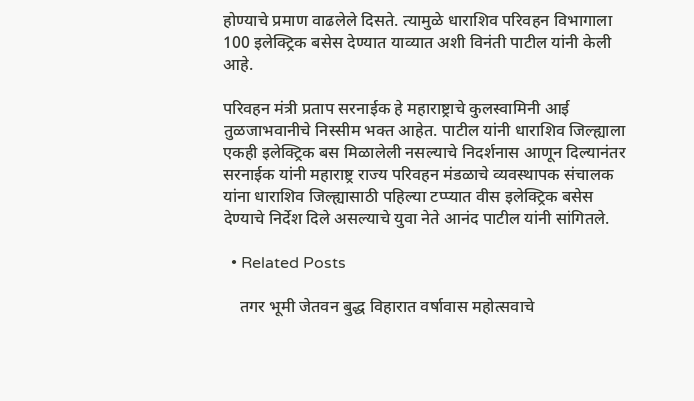होण्याचे प्रमाण वाढलेले दिसते. त्यामुळे धाराशिव परिवहन विभागाला 100 इलेक्ट्रिक बसेस देण्यात याव्यात अशी विनंती पाटील यांनी केली आहे.

परिवहन मंत्री प्रताप सरनाईक हे महाराष्ट्राचे कुलस्वामिनी आई तुळजाभवानीचे निस्सीम भक्त आहेत. पाटील यांनी धाराशिव जिल्ह्याला एकही इलेक्ट्रिक बस मिळालेली नसल्याचे निदर्शनास आणून दिल्यानंतर सरनाईक यांनी महाराष्ट्र राज्य परिवहन मंडळाचे व्यवस्थापक संचालक यांना धाराशिव जिल्ह्यासाठी पहिल्या टप्प्यात वीस इलेक्ट्रिक बसेस देण्याचे निर्देश दिले असल्याचे युवा नेते आनंद पाटील यांनी सांगितले.

  • Related Posts

    तगर भूमी जेतवन बुद्ध विहारात वर्षावास महोत्सवाचे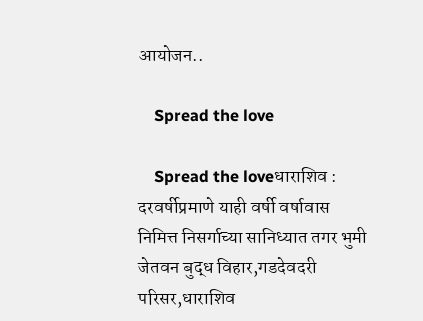आयोजन..

    Spread the love

    Spread the loveधाराशिव : दरवर्षीप्रमाणे याही वर्षी वर्षावास निमित्त निसर्गाच्या सानिध्यात तगर भुमी जेतवन बुद्ध विहार,गडदेवदरी परिसर,धाराशिव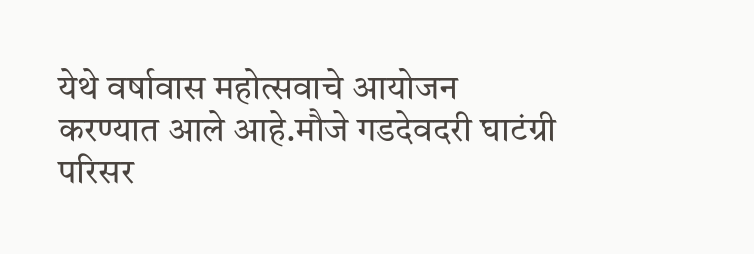येथे वर्षावास महोत्सवाचे आयोजन करण्यात आले आहे.मौजे गडदेवदरी घाटंग्री परिसर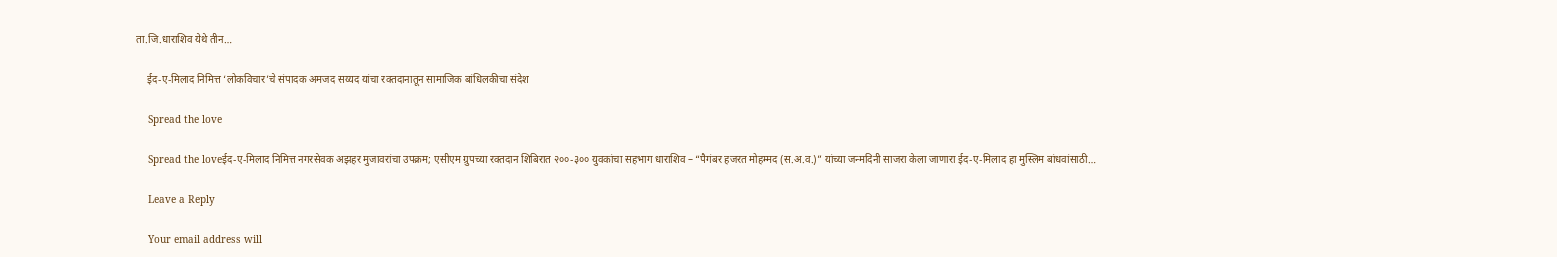ता.जि.धाराशिव येथे तीन…

    ईद-ए-मिलाद निमित्त ‘लोकविचार’चे संपादक अमजद सय्यद यांचा रक्तदानातून सामाजिक बांधिलकीचा संदेश

    Spread the love

    Spread the loveईद-ए-मिलाद निमित्त नगरसेवक अझहर मुजावरांचा उपक्रम; एसीएम ग्रुपच्या रक्तदान शिबिरात २००-३०० युवकांचा सहभाग धाराशिव – “पैगंबर हजरत मोहम्मद (स.अ.व.)” यांच्या जन्मदिनी साजरा केला जाणारा ईद-ए-मिलाद हा मुस्लिम बांधवांसाठी…

    Leave a Reply

    Your email address will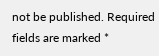not be published. Required fields are marked *